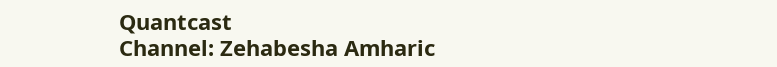Quantcast
Channel: Zehabesha Amharic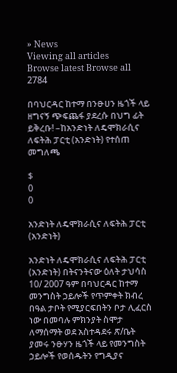» News
Viewing all articles
Browse latest Browse all 2784

በባህርዳር ከተማ በንፁሀን ዜጎች ላይ ዘግናኝ ጭፍጨፋ ያደረሱ በህግ ፊት ይቅረቡ! –ከአንድነት ለዴሞክራሲና ለፍትሕ ፓርቲ (አንድነት) የተሰጠ መግለጫ

$
0
0

አንድነት ለዴሞክራሲና ለፍትሕ ፓርቲ (አንድነት)

አንድነት ለዴሞክራሲና ለፍትሕ ፓርቲ (አንድነት) በትናንትናው ዕለት ታህሳስ 10/ 2007 ዓም በባህርዳር ከተማ መንግስት ኃይሎች የጥምቀት ክብረ በዓል ታቦት የሚያርፍበትን ቦታ ሊፈርስ ነው በመባሉ ምክንያት ስሞታ ለማሰማት ወደ አስተዳደሩ ጽ/ቤት ያመሩ ንፁሃን ዜጎች ላይ የመንግስት ኃይሎች የወሰዱትን የግዲያና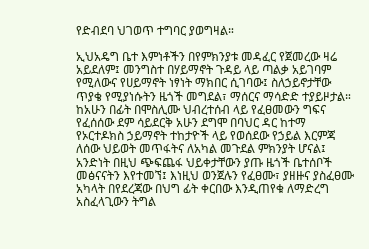የድብደባ ህገወጥ ተግባር ያወግዛል።

ኢህአዴግ ቤተ እምነቶችን በየምክንያቱ መዳፈር የጀመረው ዛሬ አይደለም፤ መንግስተ በሃይማኖት ጉዳይ ላይ ጣልቃ አይገባም የሚለውና የሀይማኖት ነፃነት ማክበር ሲገባው፤ ስለኃይኖታቸው ጥያቄ የሚያነሱትን ዜጎች መግደል፣ ማሰርና ማሳድድ ተያይዞታል። ከአሁን በፊት በሞስሊሙ ህብረተሰብ ላይ የፈፀመውን ግፍና የፈሰሰው ደም ሳይደርቅ አሁን ደግሞ በባህር ዳር ከተማ የኦርተዶክስ ኃይማኖት ተከታዮች ላይ የወሰደው የኃይል እርምጃ ለሰው ህይወት መጥፋትና ለአካል መጉደል ምክንያት ሆናል፤ አንድነት በዚህ ጭፍጨፋ ህይቀታቸውን ያጡ ዜጎች ቤተሰቦች መፅናናትን እየተመኘ፤ እነዚህ ወንጀሉን የፈፀሙ፣ ያዘዙና ያስፈፀሙ አካላት በየደረጃው በህግ ፊት ቀርበው እንዲጠየቁ ለማድረግ አስፈላጊውን ትግል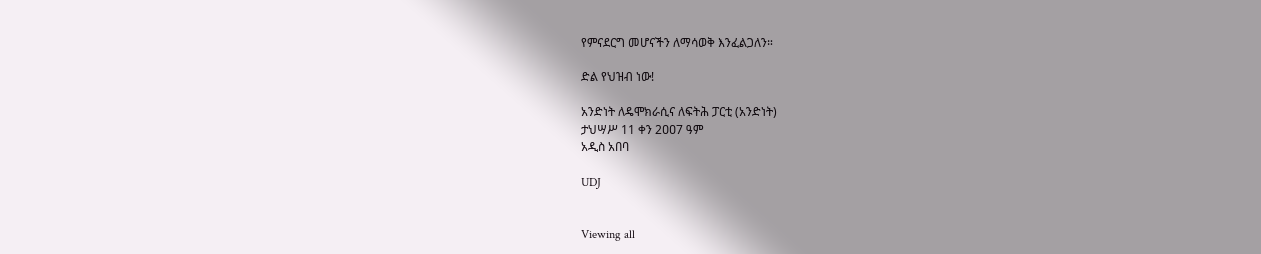የምናደርግ መሆናችን ለማሳወቅ እንፈልጋለን።

ድል የህዝብ ነው!

አንድነት ለዴሞክራሲና ለፍትሕ ፓርቲ (አንድነት)
ታህሣሥ 11 ቀን 2ዐዐ7 ዓም
አዲስ አበባ

UDJ


Viewing all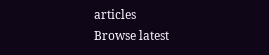articles
Browse latest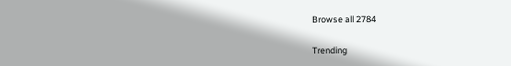Browse all 2784

Trending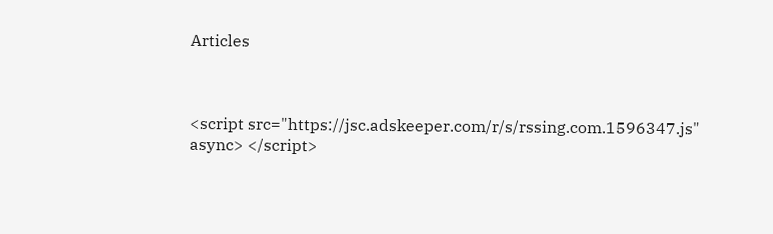Articles



<script src="https://jsc.adskeeper.com/r/s/rssing.com.1596347.js" async> </script>